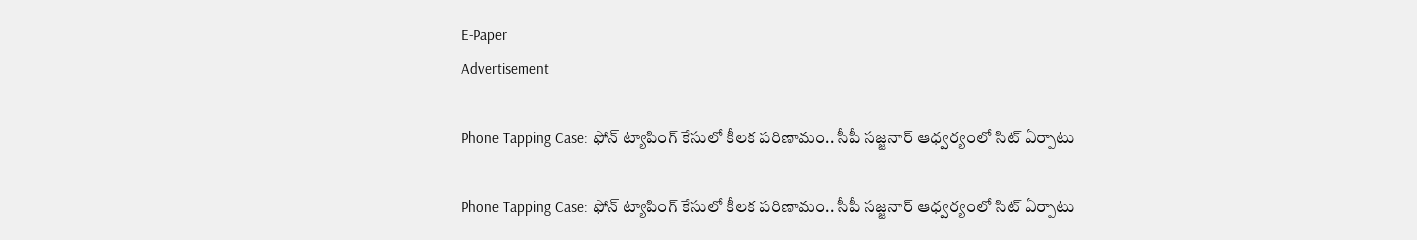E-Paper
Advertisement

Phone Tapping Case: ఫోన్ ట్యాపింగ్ కేసులో కీలక పరిణామం.. సీపీ సజ్జనార్ ఆధ్వర్యంలో సిట్ ఏర్పాటు

Phone Tapping Case: ఫోన్ ట్యాపింగ్ కేసులో కీలక పరిణామం.. సీపీ సజ్జనార్ ఆధ్వర్యంలో సిట్ ఏర్పాటు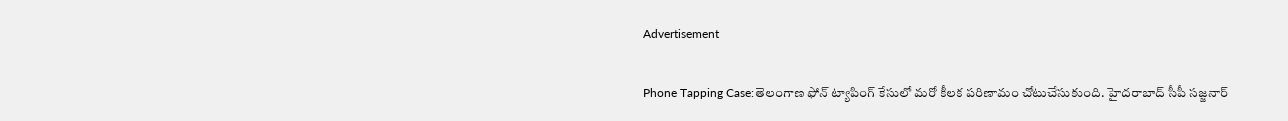Advertisement

Phone Tapping Case:తెలంగాణ ఫోన్ ట్యాపింగ్ కేసులో మరో కీలక పరిణామం చోటుచేసుకుంది. హైదరాబాద్ సీపీ సజ్జనార్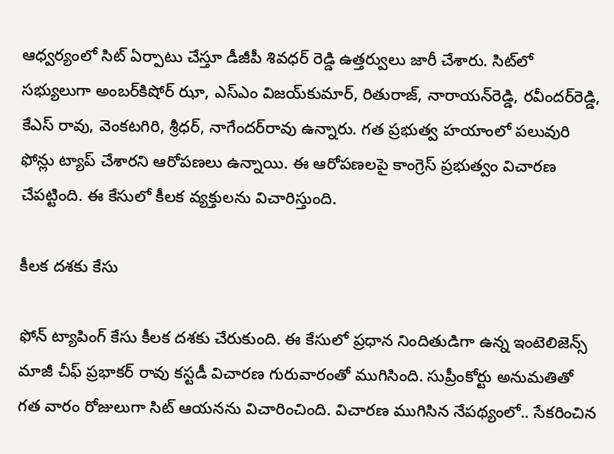ఆధ్వర్యంలో సిట్ ఏర్పాటు చేస్తూ డీజీపీ శివధర్ రెడ్డి ఉత్తర్వులు జారీ చేశారు. సిట్‌లో సభ్యులుగా అంబర్‌కిషోర్‌ ఝా, ఎస్‌ఎం విజయ్‌కుమార్‌, రితురాజ్‌, నారాయన్‌రెడ్డి, రవీందర్‌రెడ్డి, కేఎస్‌ రావు, వెంకటగిరి, శ్రీధర్‌, నాగేందర్‌రావు ఉన్నారు. గత ప్రభుత్వ హయాంలో పలువురి ఫోన్లు ట్యాప్ చేశారని ఆరోపణలు ఉన్నాయి. ఈ ఆరోపణలపై కాంగ్రెస్ ప్రభుత్వం విచారణ చేపట్టింది. ఈ కేసులో కీలక వ్యక్తులను విచారిస్తుంది.

కీలక దశకు కేసు

ఫోన్ ట్యాపింగ్ కేసు కీలక దశకు చేరుకుంది. ఈ కేసులో ప్రధాన నిందితుడిగా ఉన్న ఇంటెలిజెన్స్ మాజీ చీఫ్ ప్రభాకర్ రావు కస్టడీ విచారణ గురువారంతో ముగిసింది. సుప్రీంకోర్టు అనుమతితో గత వారం రోజులుగా సిట్ ఆయనను విచారించింది. విచారణ ముగిసిన నేపథ్యంలో.. సేకరించిన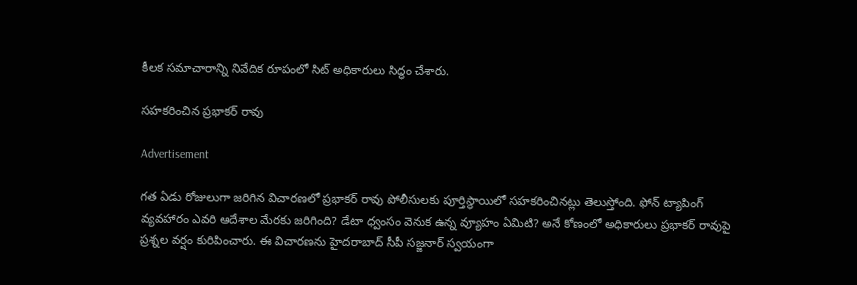కీలక సమాచారాన్ని నివేదిక రూపంలో సిట్ అధికారులు సిద్ధం చేశారు.

సహకరించిన ప్రభాకర్ రావు

Advertisement

గత ఏడు రోజులుగా జరిగిన విచారణలో ప్రభాకర్ రావు పోలీసులకు పూర్తిస్థాయిలో సహకరించినట్లు తెలుస్తోంది. ఫోన్ ట్యాపింగ్ వ్యవహారం ఎవరి ఆదేశాల మేరకు జరిగింది? డేటా ధ్వంసం వెనుక ఉన్న వ్యూహం ఏమిటి? అనే కోణంలో అధికారులు ప్రభాకర్ రావుపై ప్రశ్నల వర్షం కురిపించారు. ఈ విచారణను హైదరాబాద్ సీపీ సజ్జనార్ స్వయంగా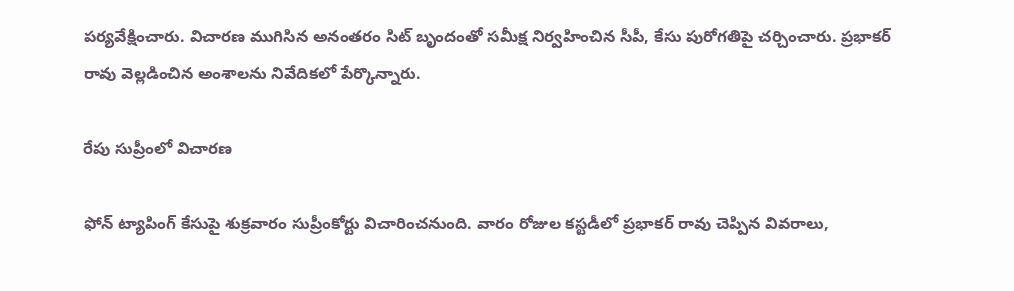పర్యవేక్షించారు. విచారణ ముగిసిన అనంతరం సిట్ బృందంతో సమీక్ష నిర్వహించిన సీపీ, కేసు పురోగతిపై చర్చించారు. ప్రభాకర్ రావు వెల్లడించిన అంశాలను నివేదికలో పేర్కొన్నారు.

రేపు సుప్రీంలో విచారణ

ఫోన్ ట్యాపింగ్ కేసుపై శుక్రవారం సుప్రీంకోర్టు విచారించనుంది. వారం రోజుల కస్టడీలో ప్రభాకర్ రావు చెప్పిన వివరాలు,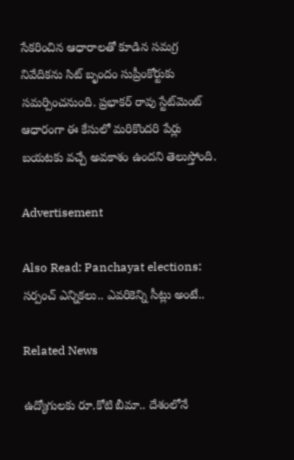సేకరించిన ఆధారాలతో కూడిన సమగ్ర నివేదికను సిట్ బృందం సుప్రీంకోర్టుకు సమర్పించనుంది. ప్రభాకర్ రావు స్టేట్‌మెంట్ ఆధారంగా ఈ కేసులో మరికొందరి పేర్లు బయటకు వచ్చే అవకాశం ఉందని తెలుస్తోంది.

Advertisement

Also Read: Panchayat elections: సర్పంచ్ ఎన్నికలు.. ఎవరికెన్ని సీట్లు అంటే..

Related News

ఉద్యోగులకు రూ.కోటి బీమా.. దేశంలోనే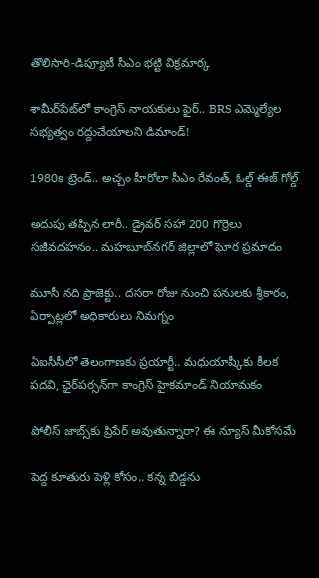తొలిసారి-డిప్యూటీ సీఎం భట్టి విక్రమార్క

శామీర్‌పేట్‌లో కాంగ్రెస్ నాయకులు ఫైర్.. BRS ఎమ్మెల్యేల సభ్యత్వం రద్దుచేయాలని డిమాండ్!

1980s ట్రెండ్.. అచ్చం హీరోలా సీఎం రేవంత్, ఓల్డ్ ఈజ్ గోల్డ్

అదుపు తప్పిన లారీ.. డ్రైవర్‌ సహా 200 గొర్రెలు సజీవదహనం.. మహబూబ్‌నగర్ జిల్లాలో ఘోర ప్రమాదం

మూసీ నది ప్రాజెక్టు.. దసరా రోజు నుంచి పనులకు శ్రీకారం, ఏర్పాట్లలో అధికారులు నిమగ్నం

ఏఐసీసీలో తెలంగాణకు ప్రయార్టీ.. మధుయాష్కీకు కీలక పదవి, ఛైర్‌పర్సన్‌గా కాంగ్రెస్ హైకమాండ్ నియామకం

పోలీస్ జాబ్స్‌కు ప్రిపేర్ అవుతున్నారా? ఈ న్యూస్ మీకోసమే

పెద్ద కూతురు పెళ్లి కోసం.. కన్న బిడ్డను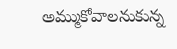అమ్ముకోవాలనుకున్న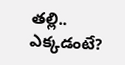తల్లి.. ఎక్కడంటే?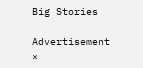Big Stories

Advertisement
×